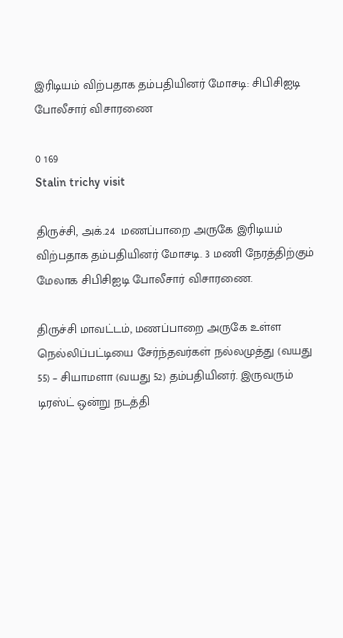இரிடியம் விற்பதாக தம்பதியினர் மோசடி: சிபிசிஐடி போலீசார் விசாரணை

0 169
Stalin trichy visit

திருச்சி, அக்.24  மணப்பாறை அருகே இரிடியம் விற்பதாக தம்பதியினர் மோசடி. 3 மணி நேரத்திற்கும் மேலாக சிபிசிஐடி போலீசார் விசாரணை.

திருச்சி மாவட்டம், மணப்பாறை அருகே உள்ள நெல்லிப்பட்டியை சேர்ந்தவர்கள் நல்லமுத்து (வயது 55) – சியாமளா (வயது 52) தம்பதியினர். இருவரும் டிரஸ்ட் ஒன்று நடத்தி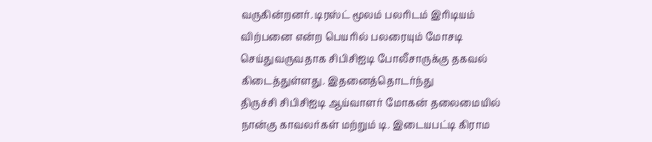வருகின்றனர். டிரஸ்ட் மூலம் பலரிடம் இரிடியம் விற்பனை என்ற பெயரில் பலரையும் மோசடி செய்துவருவதாக சிபிசிஐடி போலீசாருக்கு தகவல் கிடைத்துள்ளது. இதனைத்தொடர்ந்து
திருச்சி சிபிசிஐடி ஆய்வாளர் மோகன் தலைமையில் நான்கு காவலர்கள் மற்றும் டி. இடையபட்டி கிராம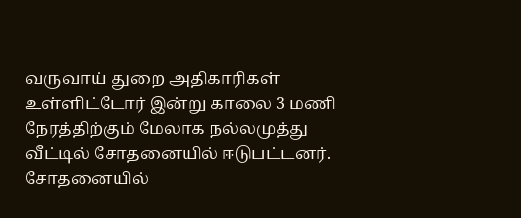வருவாய் துறை அதிகாரிகள் உள்ளிட்டோர் இன்று காலை 3 மணி நேரத்திற்கும் மேலாக நல்லமுத்து வீட்டில் சோதனையில் ஈடுபட்டனர். சோதனையில்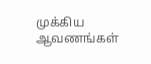முக்கிய ஆவணங்கள்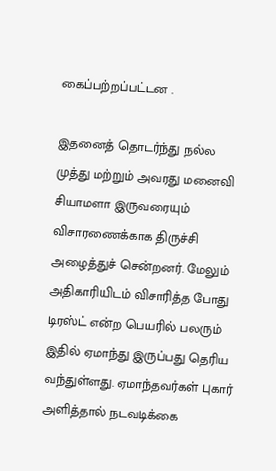கைப்பற்றப்பட்டன .

இதனைத் தொடர்ந்து நல்ல முத்து மற்றும் அவரது மனைவி சியாமளா இருவரையும் விசாரணைக்காக திருச்சி அழைத்துச் சென்றனர். மேலும் அதிகாரியிடம் விசாரித்த போது டிரஸ்ட் என்ற பெயரில் பலரும் இதில் ஏமாந்து இருப்பது தெரிய வந்துள்ளது. ஏமாந்தவர்கள் புகார் அளித்தால் நடவடிக்கை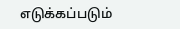எடுக்கப்படும்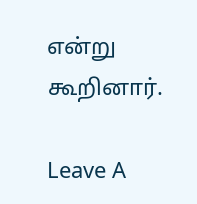என்று கூறினார்.

Leave A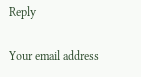Reply

Your email address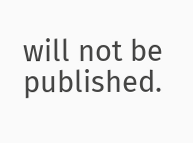will not be published.